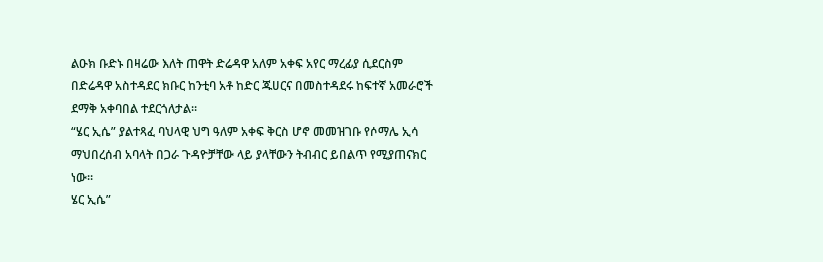ልዑክ ቡድኑ በዛሬው እለት ጠዋት ድሬዳዋ አለም አቀፍ አየር ማረፊያ ሲደርስም በድሬዳዋ አስተዳደር ክቡር ከንቲባ አቶ ከድር ጁሀርና በመስተዳደሩ ከፍተኛ አመራሮች ደማቅ አቀባበል ተደርጎለታል።
“ሄር ኢሴ” ያልተጻፈ ባህላዊ ህግ ዓለም አቀፍ ቅርስ ሆኖ መመዝገቡ የሶማሌ ኢሳ ማህበረሰብ አባላት በጋራ ጉዳዮቻቸው ላይ ያላቸውን ትብብር ይበልጥ የሚያጠናክር ነው።
ሄር ኢሴ”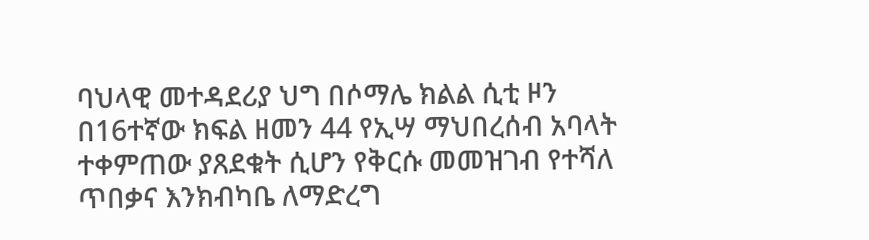ባህላዊ መተዳደሪያ ህግ በሶማሌ ክልል ሲቲ ዞን በ16ተኛው ክፍል ዘመን 44 የኢሣ ማህበረሰብ አባላት ተቀምጠው ያጸደቁት ሲሆን የቅርሱ መመዝገብ የተሻለ ጥበቃና እንክብካቤ ለማድረግ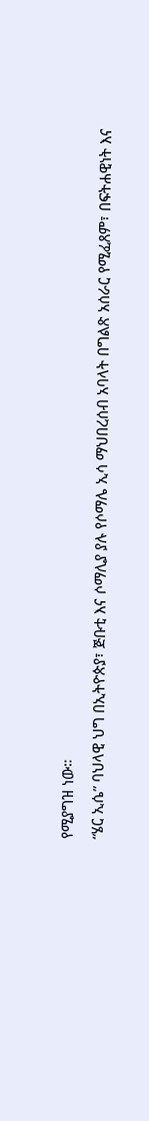የሚያግዝ ነው።
“ሄር ኢሴ” ባህላዊ ህግ በኢትዮጵያ፣ ጅቡቲ እና ሶማሊያ ያሉ የሶማሌ ኢሳ ማህበረሰብ አባላት በግልጽ አሰራር የሚፈጸም፣ በፍትሐዊነት እና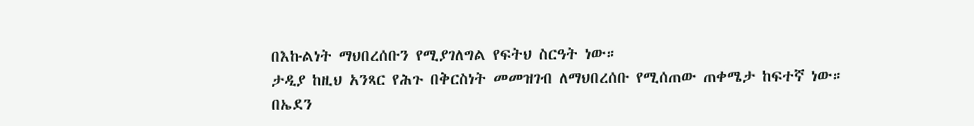በእኩልነት ማህበረሰቡን የሚያገለግል የፍትህ ስርዓት ነው።
ታዲያ ከዚህ አንጻር የሕጉ በቅርስነት መመዝገብ ለማህበረሰቡ የሚሰጠው ጠቀሜታ ከፍተኛ ነው።
በኤደን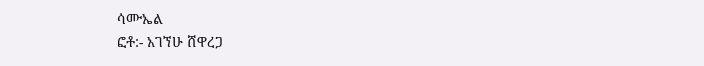ሳሙኤል
ፎቶ:- አገኘሁ ሸዋረጋ